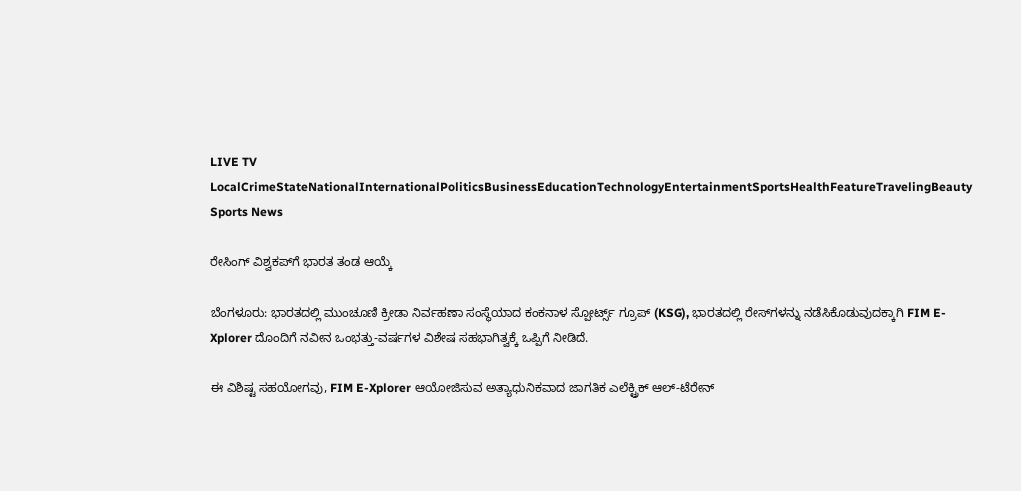LIVE TV LocalCrimeStateNationalInternationalPoliticsBusinessEducationTechnologyEntertainmentSportsHealthFeatureTravelingBeauty
Sports News

ರೇಸಿಂಗ್ ವಿಶ್ವಕಪ್‍ಗೆ ಭಾರತ ತಂಡ ಆಯ್ಕೆ

ಬೆಂಗಳೂರು: ಭಾರತದಲ್ಲಿ ಮುಂಚೂಣಿ ಕ್ರೀಡಾ ನಿರ್ವಹಣಾ ಸಂಸ್ಥೆಯಾದ ಕಂಕನಾಳ ಸ್ಪೋರ್ಟ್ಸ್ ಗ್ರೂಪ್ (KSG), ಭಾರತದಲ್ಲಿ ರೇಸ್‍ಗಳನ್ನು ನಡೆಸಿಕೊಡುವುದಕ್ಕಾಗಿ FIM E-Xplorer ದೊಂದಿಗೆ ನವೀನ ಒಂಭತ್ತು-ವರ್ಷಗಳ ವಿಶೇಷ ಸಹಭಾಗಿತ್ವಕ್ಕೆ ಒಪ್ಪಿಗೆ ನೀಡಿದೆ.

ಈ ವಿಶಿಷ್ಟ ಸಹಯೋಗವು, FIM E-Xplorer ಆಯೋಜಿಸುವ ಅತ್ಯಾಧುನಿಕವಾದ ಜಾಗತಿಕ ಎಲೆಕ್ಟ್ರಿಕ್ ಆಲ್-ಟೆರೇನ್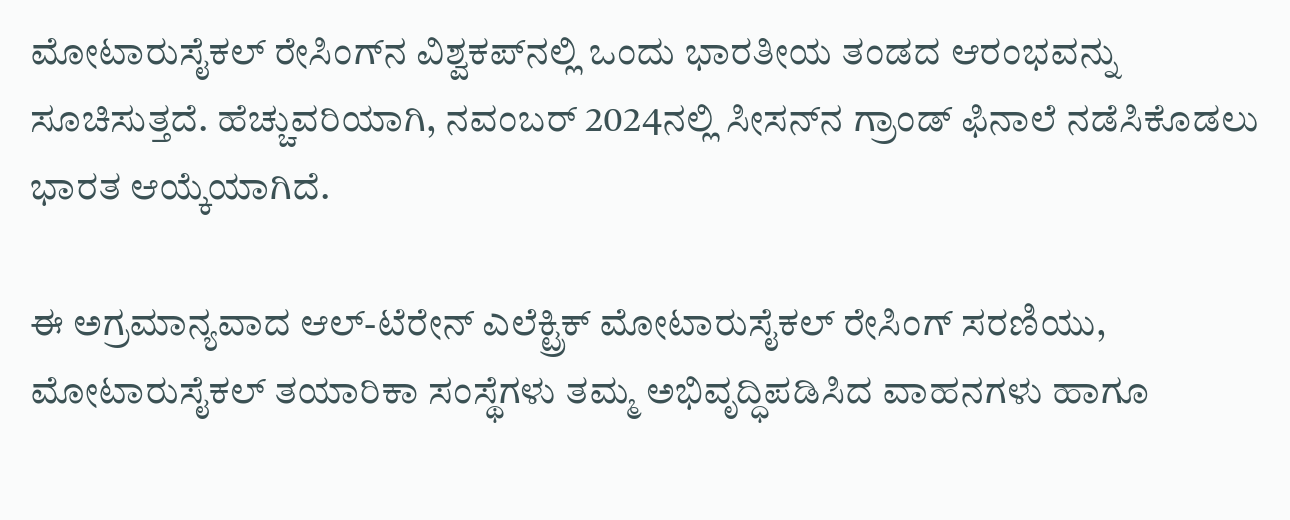ಮೋಟಾರುಸೈಕಲ್ ರೇಸಿಂಗ್‍ನ ವಿಶ್ವಕಪ್‍ನಲ್ಲಿ ಒಂದು ಭಾರತೀಯ ತಂಡದ ಆರಂಭವನ್ನು ಸೂಚಿಸುತ್ತದೆ. ಹೆಚ್ಚುವರಿಯಾಗಿ, ನವಂಬರ್ 2024ನಲ್ಲಿ ಸೀಸನ್‍ನ ಗ್ರಾಂಡ್ ಫಿನಾಲೆ ನಡೆಸಿಕೊಡಲು ಭಾರತ ಆಯ್ಕೆಯಾಗಿದೆ.

ಈ ಅಗ್ರಮಾನ್ಯವಾದ ಆಲ್-ಟೆರೇನ್ ಎಲೆಕ್ಟ್ರಿಕ್ ಮೋಟಾರುಸೈಕಲ್ ರೇಸಿಂಗ್ ಸರಣಿಯು, ಮೋಟಾರುಸೈಕಲ್ ತಯಾರಿಕಾ ಸಂಸ್ಥೆಗಳು ತಮ್ಮ ಅಭಿವೃದ್ಧಿಪಡಿಸಿದ ವಾಹನಗಳು ಹಾಗೂ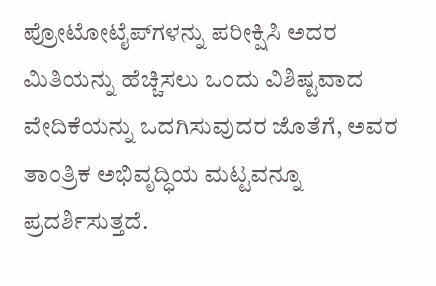ಪ್ರೋಟೋಟೈಪ್‍ಗಳನ್ನು ಪರೀಕ್ಷಿಸಿ ಅದರ ಮಿತಿಯನ್ನು ಹೆಚ್ಚಿಸಲು ಒಂದು ವಿಶಿಷ್ಟವಾದ ವೇದಿಕೆಯನ್ನು ಒದಗಿಸುವುದರ ಜೊತೆಗೆ, ಅವರ ತಾಂತ್ರಿಕ ಅಭಿವೃದ್ಧಿಯ ಮಟ್ಟವನ್ನೂ ಪ್ರದರ್ಶಿಸುತ್ತದೆ.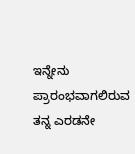ಇನ್ನೇನು ಪ್ರಾರಂಭವಾಗಲಿರುವ ತನ್ನ ಎರಡನೇ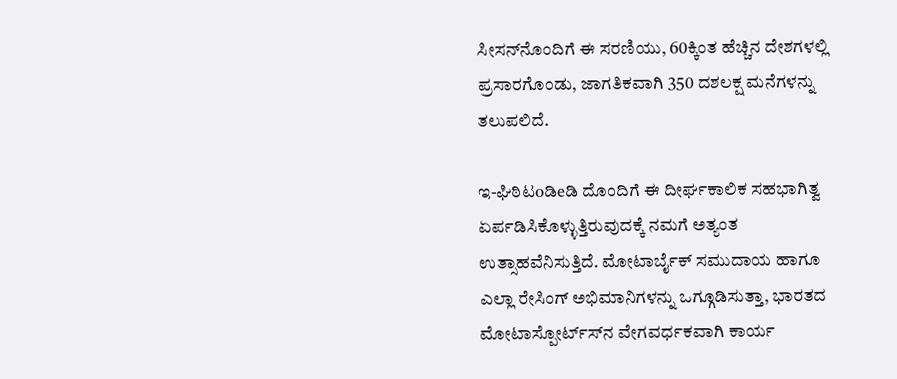ಸೀಸನ್‍ನೊಂದಿಗೆ ಈ ಸರಣಿಯು, 60ಕ್ಕಿಂತ ಹೆಚ್ಚಿನ ದೇಶಗಳಲ್ಲಿ ಪ್ರಸಾರಗೊಂಡು, ಜಾಗತಿಕವಾಗಿ 350 ದಶಲಕ್ಷ ಮನೆಗಳನ್ನು ತಲುಪಲಿದೆ.

ಇ-ಘಿಠಿಟoಡಿeಡಿ ದೊಂದಿಗೆ ಈ ದೀರ್ಘಕಾಲಿಕ ಸಹಭಾಗಿತ್ವ ಏರ್ಪಡಿಸಿಕೊಳ್ಳುತ್ತಿರುವುದಕ್ಕೆ ನಮಗೆ ಅತ್ಯಂತ ಉತ್ಸಾಹವೆನಿಸುತ್ತಿದೆ. ಮೋಟಾರ್ಬೈಕ್ ಸಮುದಾಯ ಹಾಗೂ ಎಲ್ಲಾ ರೇಸಿಂಗ್ ಅಭಿಮಾನಿಗಳನ್ನು ಒಗ್ಗೂಡಿಸುತ್ತಾ, ಭಾರತದ ಮೋಟಾಸ್ಪೋರ್ಟ್ಸ್‍ನ ವೇಗವರ್ಧಕವಾಗಿ ಕಾರ್ಯ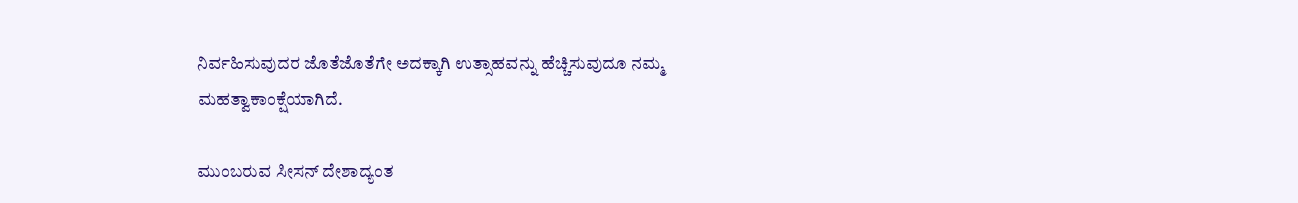ನಿರ್ವಹಿಸುವುದರ ಜೊತೆಜೊತೆಗೇ ಅದಕ್ಕಾಗಿ ಉತ್ಸಾಹವನ್ನು ಹೆಚ್ಚಿಸುವುದೂ ನಮ್ಮ ಮಹತ್ವಾಕಾಂಕ್ಷೆಯಾಗಿದೆ.

ಮುಂಬರುವ ಸೀಸನ್ ದೇಶಾದ್ಯಂತ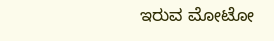ಇರುವ ಮೋಟೋ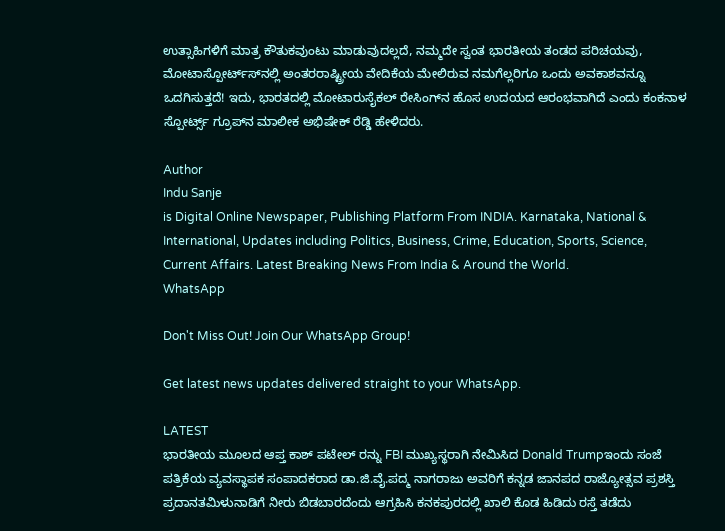ಉತ್ಸಾಹಿಗಳಿಗೆ ಮಾತ್ರ ಕೌತುಕವುಂಟು ಮಾಡುವುದಲ್ಲದೆ, ನಮ್ಮದೇ ಸ್ವಂತ ಭಾರತೀಯ ತಂಡದ ಪರಿಚಯವು, ಮೋಟಾಸ್ಪೋರ್ಟ್ಸ್‍ನಲ್ಲಿ ಅಂತರರಾಷ್ಟ್ರೀಯ ವೇದಿಕೆಯ ಮೇಲಿರುವ ನಮಗೆಲ್ಲರಿಗೂ ಒಂದು ಅವಕಾಶವನ್ನೂ ಒದಗಿಸುತ್ತದೆ! ಇದು, ಭಾರತದಲ್ಲಿ ಮೋಟಾರುಸೈಕಲ್ ರೇಸಿಂಗ್‍ನ ಹೊಸ ಉದಯದ ಆರಂಭವಾಗಿದೆ ಎಂದು ಕಂಕನಾಳ ಸ್ಪೋರ್ಟ್ಸ್ ಗ್ರೂಪ್‍ನ ಮಾಲೀಕ ಅಭಿಷೇಕ್ ರೆಡ್ಡಿ ಹೇಳಿದರು.

Author
Indu Sanje
is Digital Online Newspaper, Publishing Platform From INDIA. Karnataka, National & International, Updates including Politics, Business, Crime, Education, Sports, Science, Current Affairs. Latest Breaking News From India & Around the World.
WhatsApp

Don't Miss Out! Join Our WhatsApp Group!

Get latest news updates delivered straight to your WhatsApp.

LATEST
ಭಾರತೀಯ ಮೂಲದ ಆಪ್ತ ಕಾಶ್ ಪಟೇಲ್ ರನ್ನು FBI ಮುಖ್ಯಸ್ಥರಾಗಿ ನೇಮಿಸಿದ Donald Trumpಇಂದು ಸಂಜೆ ಪತ್ರಿಕೆಯ ವ್ಯವಸ್ಥಾಪಕ ಸಂಪಾದಕರಾದ ಡಾ.ಜಿ.ವೈ.ಪದ್ಮ ನಾಗರಾಜು ಅವರಿಗೆ ಕನ್ನಡ ಜಾನಪದ ರಾಜ್ಯೋತ್ಸವ ಪ್ರಶಸ್ತಿ ಪ್ರದಾನತಮಿಳುನಾಡಿಗೆ ನೀರು ಬಿಡಬಾರದೆಂದು ಆಗ್ರಹಿಸಿ ಕನಕಪುರದಲ್ಲಿ ಖಾಲಿ ಕೊಡ ಹಿಡಿದು ರಸ್ತೆ ತಡೆದು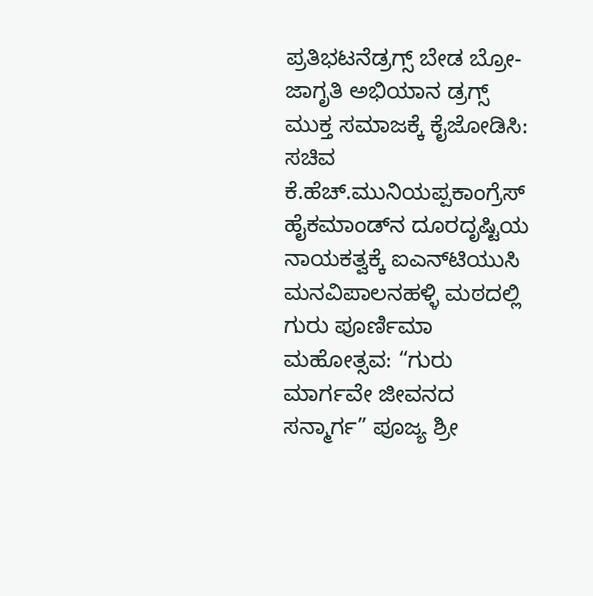ಪ್ರತಿಭಟನೆಡ್ರಗ್ಸ್ ಬೇಡ ಬ್ರೋ-ಜಾಗೃತಿ ಅಭಿಯಾನ ಡ್ರಗ್ಸ್ ಮುಕ್ತ ಸಮಾಜಕ್ಕೆ ಕೈಜೋಡಿಸಿ: ಸಚಿವ ಕೆ.ಹೆಚ್.ಮುನಿಯಪ್ಪಕಾಂಗ್ರೆಸ್ ಹೈಕಮಾಂಡ್‌ನ ದೂರದೃಷ್ಟಿಯ ನಾಯಕತ್ವಕ್ಕೆ ಐಎನ್‌ಟಿಯುಸಿ ಮನವಿಪಾಲನಹಳ್ಳಿ ಮಠದಲ್ಲಿ ಗುರು ಪೂರ್ಣಿಮಾ ಮಹೋತ್ಸವ: “ಗುರು ಮಾರ್ಗವೇ ಜೀವನದ ಸನ್ಮಾರ್ಗ” ಪೂಜ್ಯ ಶ್ರೀ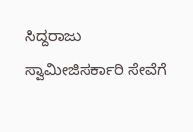ಸಿದ್ದರಾಜು ಸ್ವಾಮೀಜಿಸರ್ಕಾರಿ ಸೇವೆಗೆ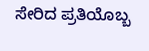ಸೇರಿದ ಪ್ರತಿಯೊಬ್ಬ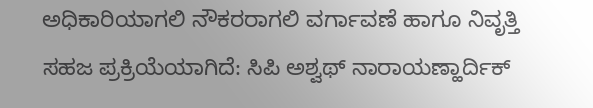ಅಧಿಕಾರಿಯಾಗಲಿ ನೌಕರರಾಗಲಿ ವರ್ಗಾವಣೆ ಹಾಗೂ ನಿವೃತ್ತಿ ಸಹಜ ಪ್ರಕ್ರಿಯೆಯಾಗಿದೆ: ಸಿಪಿ ಅಶ್ವಥ್ ನಾರಾಯಣ್ಹಾರ್ದಿಕ್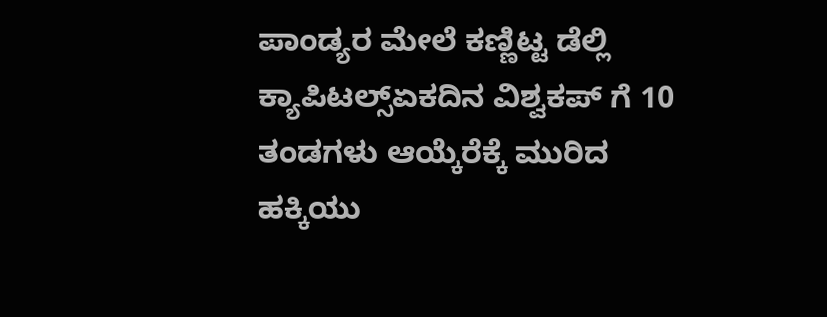ಪಾಂಡ್ಯರ ಮೇಲೆ ಕಣ್ಣಿಟ್ಟ ಡೆಲ್ಲಿ ಕ್ಯಾಪಿಟಲ್ಸ್ಏಕದಿನ ವಿಶ್ವಕಪ್ ಗೆ 10 ತಂಡಗಳು ಆಯ್ಕೆರೆಕ್ಕೆ ಮುರಿದ ಹಕ್ಕಿಯು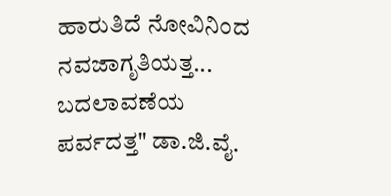ಹಾರುತಿದೆ ನೋವಿನಿಂದ ನವಜಾಗೃತಿಯತ್ತ... ಬದಲಾವಣೆಯ ಪರ್ವದತ್ತ" ಡಾ.ಜಿ.ವೈ.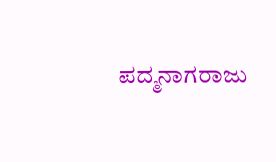ಪದ್ಮನಾಗರಾಜು